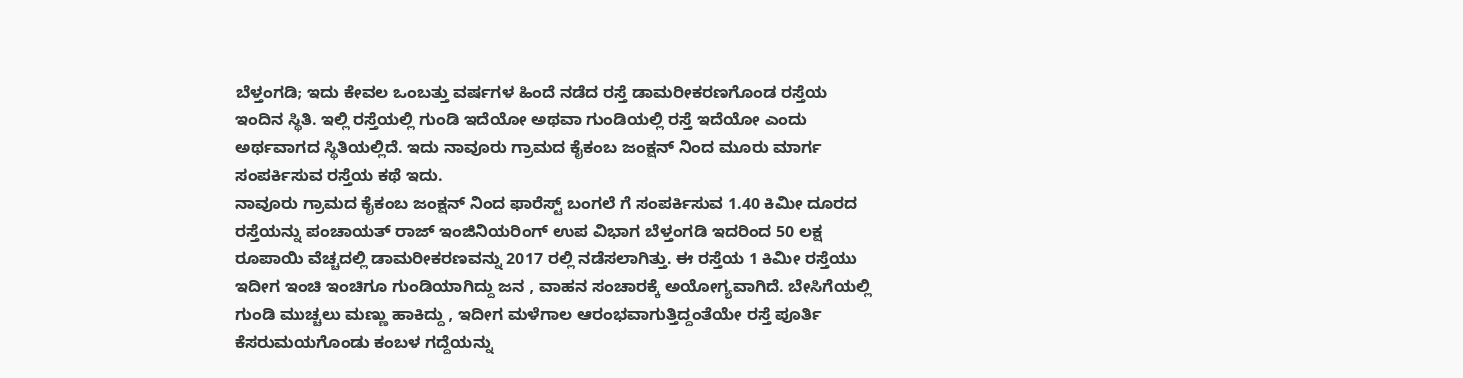ಬೆಳ್ತಂಗಡಿ; ಇದು ಕೇವಲ ಒಂಬತ್ತು ವರ್ಷಗಳ ಹಿಂದೆ ನಡೆದ ರಸ್ತೆ ಡಾಮರೀಕರಣಗೊಂಡ ರಸ್ತೆಯ ಇಂದಿನ ಸ್ಥಿತಿ. ಇಲ್ಲಿ ರಸ್ತೆಯಲ್ಲಿ ಗುಂಡಿ ಇದೆಯೋ ಅಥವಾ ಗುಂಡಿಯಲ್ಲಿ ರಸ್ತೆ ಇದೆಯೋ ಎಂದು ಅರ್ಥವಾಗದ ಸ್ಥಿತಿಯಲ್ಲಿದೆ. ಇದು ನಾವೂರು ಗ್ರಾಮದ ಕೈಕಂಬ ಜಂಕ್ಷನ್ ನಿಂದ ಮೂರು ಮಾರ್ಗ ಸಂಪರ್ಕಿಸುವ ರಸ್ತೆಯ ಕಥೆ ಇದು.
ನಾವೂರು ಗ್ರಾಮದ ಕೈಕಂಬ ಜಂಕ್ಷನ್ ನಿಂದ ಫಾರೆಸ್ಟ್ ಬಂಗಲೆ ಗೆ ಸಂಪರ್ಕಿಸುವ 1.40 ಕಿಮೀ ದೂರದ ರಸ್ತೆಯನ್ನು ಪಂಚಾಯತ್ ರಾಜ್ ಇಂಜಿನಿಯರಿಂಗ್ ಉಪ ವಿಭಾಗ ಬೆಳ್ತಂಗಡಿ ಇದರಿಂದ 50 ಲಕ್ಷ ರೂಪಾಯಿ ವೆಚ್ಚದಲ್ಲಿ ಡಾಮರೀಕರಣವನ್ನು 2017 ರಲ್ಲಿ ನಡೆಸಲಾಗಿತ್ತು. ಈ ರಸ್ತೆಯ 1 ಕಿಮೀ ರಸ್ತೆಯು ಇದೀಗ ಇಂಚಿ ಇಂಚಿಗೂ ಗುಂಡಿಯಾಗಿದ್ದು ಜನ , ವಾಹನ ಸಂಚಾರಕ್ಕೆ ಅಯೋಗ್ಯವಾಗಿದೆ. ಬೇಸಿಗೆಯಲ್ಲಿ ಗುಂಡಿ ಮುಚ್ಚಲು ಮಣ್ಣು ಹಾಕಿದ್ದು , ಇದೀಗ ಮಳೆಗಾಲ ಆರಂಭವಾಗುತ್ತಿದ್ದಂತೆಯೇ ರಸ್ತೆ ಪೂರ್ತಿ ಕೆಸರುಮಯಗೊಂಡು ಕಂಬಳ ಗದ್ದೆಯನ್ನು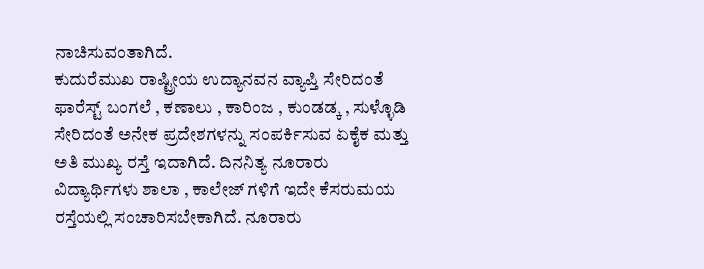ನಾಚಿಸುವಂತಾಗಿದೆ.
ಕುದುರೆಮುಖ ರಾಷ್ಟ್ರೀಯ ಉದ್ಯಾನವನ ವ್ಯಾಪ್ತಿ ಸೇರಿದಂತೆ ಫಾರೆಸ್ಟ್ ಬಂಗಲೆ , ಕಣಾಲು , ಕಾರಿಂಜ , ಕುಂಡಡ್ಕ , ಸುಳ್ಳೊಡಿ ಸೇರಿದಂತೆ ಅನೇಕ ಪ್ರದೇಶಗಳನ್ನು ಸಂಪರ್ಕಿಸುವ ಏಕೈಕ ಮತ್ತು ಅತಿ ಮುಖ್ಯ ರಸ್ತೆ ಇದಾಗಿದೆ. ದಿನನಿತ್ಯ ನೂರಾರು ವಿದ್ಯಾರ್ಥಿಗಳು ಶಾಲಾ , ಕಾಲೇಜ್ ಗಳಿಗೆ ಇದೇ ಕೆಸರುಮಯ ರಸ್ತೆಯಲ್ಲಿ ಸಂಚಾರಿಸಬೇಕಾಗಿದೆ. ನೂರಾರು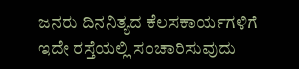ಜನರು ದಿನನಿತ್ಯದ ಕೆಲಸಕಾರ್ಯಗಳಿಗೆ ಇದೇ ರಸ್ತೆಯಲ್ಲಿ ಸಂಚಾರಿಸುವುದು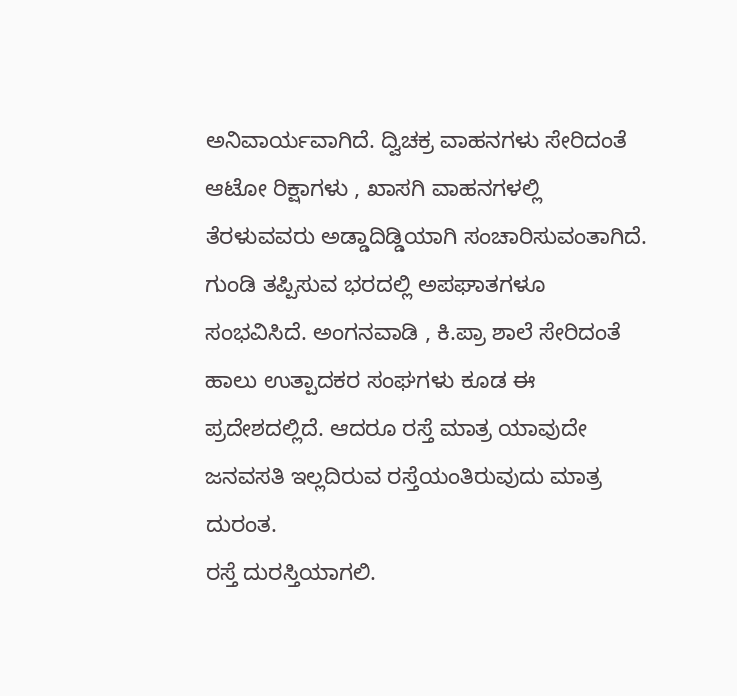ಅನಿವಾರ್ಯವಾಗಿದೆ. ದ್ವಿಚಕ್ರ ವಾಹನಗಳು ಸೇರಿದಂತೆ ಆಟೋ ರಿಕ್ಷಾಗಳು , ಖಾಸಗಿ ವಾಹನಗಳಲ್ಲಿ ತೆರಳುವವರು ಅಡ್ಡಾದಿಡ್ಡಿಯಾಗಿ ಸಂಚಾರಿಸುವಂತಾಗಿದೆ. ಗುಂಡಿ ತಪ್ಪಿಸುವ ಭರದಲ್ಲಿ ಅಪಘಾತಗಳೂ ಸಂಭವಿಸಿದೆ. ಅಂಗನವಾಡಿ , ಕಿ.ಪ್ರಾ ಶಾಲೆ ಸೇರಿದಂತೆ ಹಾಲು ಉತ್ಪಾದಕರ ಸಂಘಗಳು ಕೂಡ ಈ ಪ್ರದೇಶದಲ್ಲಿದೆ. ಆದರೂ ರಸ್ತೆ ಮಾತ್ರ ಯಾವುದೇ ಜನವಸತಿ ಇಲ್ಲದಿರುವ ರಸ್ತೆಯಂತಿರುವುದು ಮಾತ್ರ ದುರಂತ.
ರಸ್ತೆ ದುರಸ್ತಿಯಾಗಲಿ.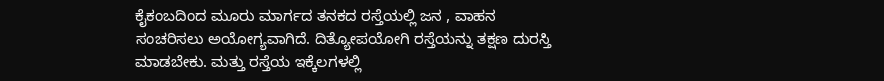ಕೈಕಂಬದಿಂದ ಮೂರು ಮಾರ್ಗದ ತನಕದ ರಸ್ತೆಯಲ್ಲಿ ಜನ , ವಾಹನ ಸಂಚರಿಸಲು ಅಯೋಗ್ಯವಾಗಿದೆ. ದಿತ್ಯೋಪಯೋಗಿ ರಸ್ತೆಯನ್ನು ತಕ್ಷಣ ದುರಸ್ತಿ ಮಾಡಬೇಕು. ಮತ್ತು ರಸ್ತೆಯ ಇಕ್ಕೆಲಗಳಲ್ಲಿ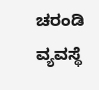ಚರಂಡಿ ವ್ಯವಸ್ಥೆ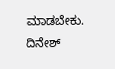ಮಾಡಬೇಕು.
ದಿನೇಶ್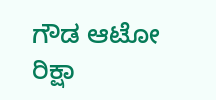ಗೌಡ ಆಟೋ ರಿಕ್ಷಾ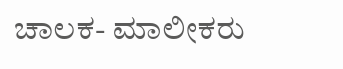ಚಾಲಕ- ಮಾಲೀಕರು